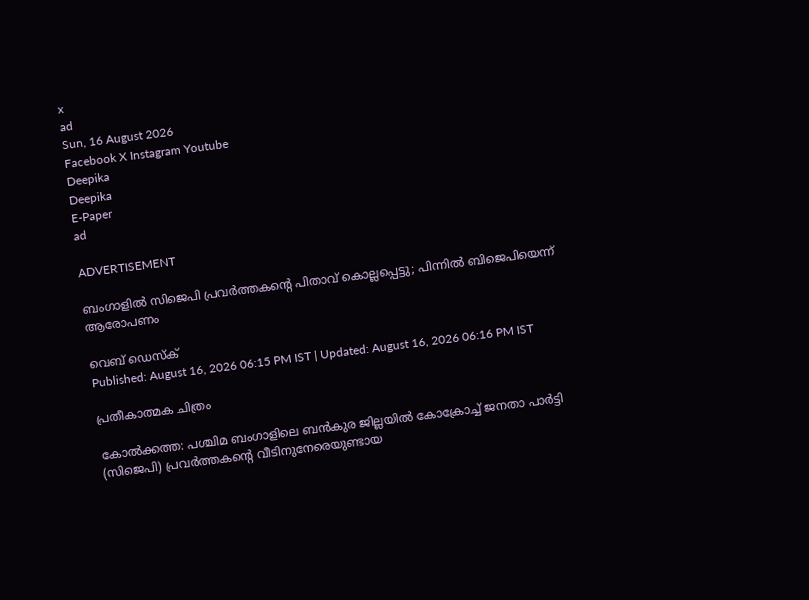x
ad
Sun, 16 August 2026
Facebook X Instagram Youtube
Deepika
Deepika
E-Paper
ad

ADVERTISEMENT

ബംഗാളിൽ സിജെപി പ്രവർത്തകന്‍റെ പിതാവ് കൊല്ലപ്പെട്ടു; പിന്നിൽ ബിജെപിയെന്ന് ആരോപണം

വെബ് ഡെസ്‌ക്
Published: August 16, 2026 06:15 PM IST | Updated: August 16, 2026 06:16 PM IST

പ്രതീകാത്മക ചിത്രം

കോൽക്കത്ത: പശ്ചിമ ബംഗാളിലെ ബൻകുര ജില്ലയിൽ കോക്രോച്ച് ജനതാ പാർട്ടി (സിജെപി) പ്രവർത്തകന്‍റെ വീടിനുനേരെയുണ്ടായ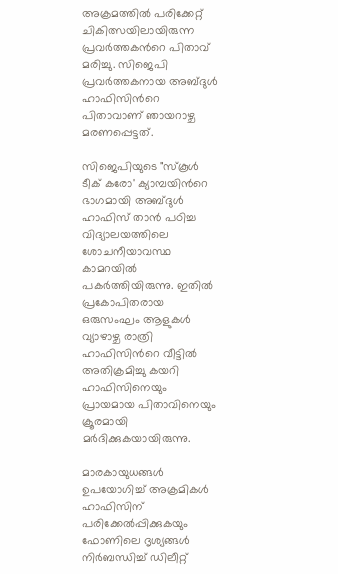അക്രമത്തിൽ പരിക്കേറ്റ് ചികിത്സയിലായിരുന്ന പ്രവർത്തകന്‍റെ പിതാവ് മരിച്ചു. സിജെപി പ്രവർത്തകനായ അബ്ദുൾ ഹാഫിസിന്‍റെ പിതാവാണ് ഞായറാഴ്ച മരണപ്പെട്ടത്.

സിജെപിയുടെ "സ്കൂൾ ടീക് കരോ' ക്യാമ്പയിന്‍റെ ഭാഗമായി അബ്ദുൾ ഹാഫിസ് താൻ പഠിച്ച വിദ്യാലയത്തിലെ ശോചനീയാവസ്ഥ കാമറയിൽ പകർത്തിയിരുന്നു. ഇതിൽ പ്രകോപിതരായ ഒരുസംഘം ആളുകൾ വ്യാഴാഴ്ച രാത്രി ഹാഫിസിന്‍റെ വീട്ടിൽ അതിക്രമിച്ചു കയറി ഹാഫിസിനെയും പ്രായമായ പിതാവിനെയും ക്രൂരമായി മർദിക്കുകയായിരുന്നു.

മാരകായുധങ്ങൾ ഉപയോഗിച്ച് അക്രമികൾ ഹാഫിസിന് പരിക്കേൽപ്പിക്കുകയും ഫോണിലെ ദൃശ്യങ്ങൾ നിർബന്ധിച്ച് ഡിലീറ്റ്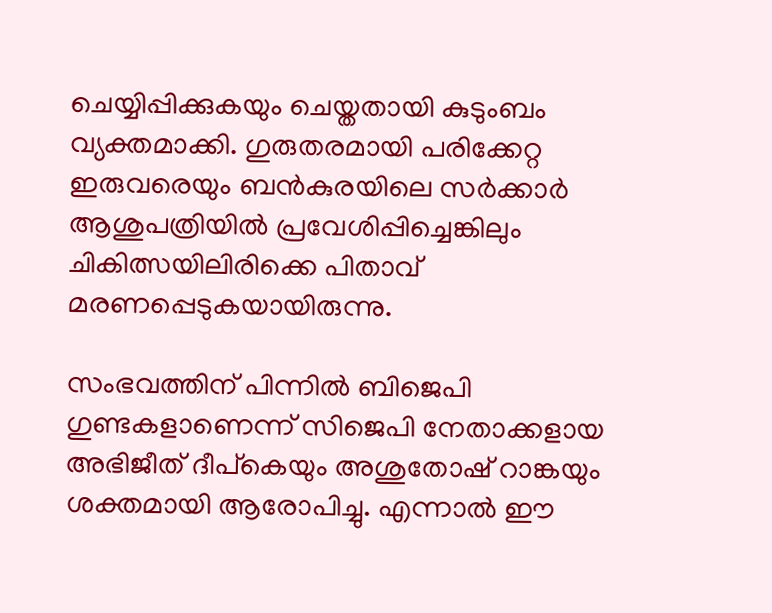ചെയ്യിപ്പിക്കുകയും ചെയ്തതായി കുടുംബം വ്യക്തമാക്കി. ഗുരുതരമായി പരിക്കേറ്റ ഇരുവരെയും ബൻകുരയിലെ സർക്കാർ ആശുപത്രിയിൽ പ്രവേശിപ്പിച്ചെങ്കിലും ചികിത്സയിലിരിക്കെ പിതാവ് മരണപ്പെടുകയായിരുന്നു.

സംഭവത്തിന് പിന്നിൽ ബിജെപി ഗുണ്ടകളാണെന്ന് സിജെപി നേതാക്കളായ അഭിജീത് ദീപ്കെയും അശുതോഷ് റാങ്കയും ശക്തമായി ആരോപിച്ചു. എന്നാൽ ഈ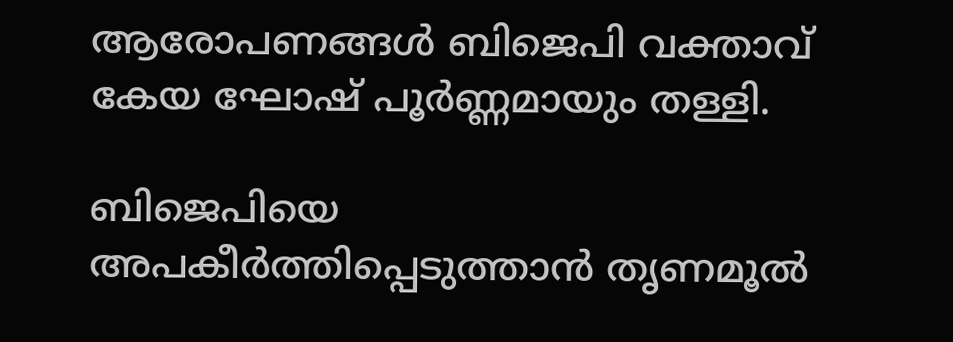ആരോപണങ്ങൾ ബിജെപി വക്താവ് കേയ ഘോഷ് പൂർണ്ണമായും തള്ളി.

ബിജെപിയെ അപകീർത്തിപ്പെടുത്താൻ തൃണമൂൽ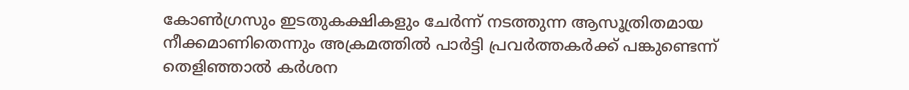കോൺഗ്രസും ഇടതുകക്ഷികളും ചേർന്ന് നടത്തുന്ന ആസൂത്രിതമായ നീക്കമാണിതെന്നും അക്രമത്തിൽ പാർട്ടി പ്രവർത്തകർക്ക് പങ്കുണ്ടെന്ന് തെളിഞ്ഞാൽ കർശന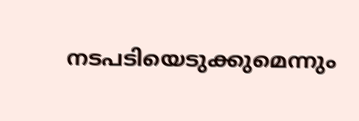നടപടിയെടുക്കുമെന്നും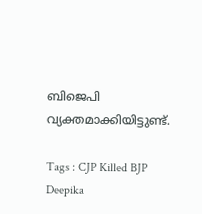ബിജെപി വ്യക്തമാക്കിയിട്ടുണ്ട്.

Tags : CJP Killed BJP Deepika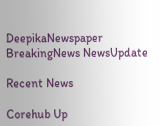DeepikaNewspaper BreakingNews NewsUpdate

Recent News

Corehub Up